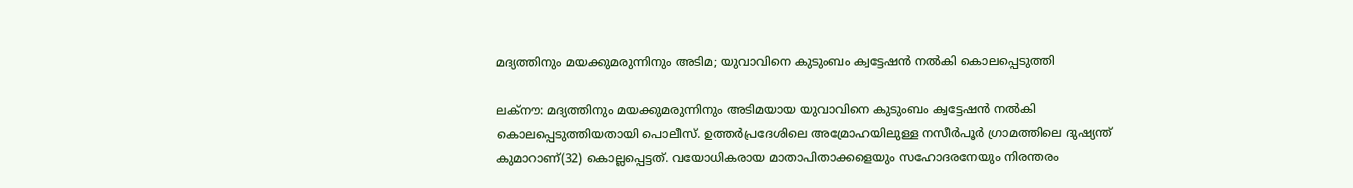മദ്യത്തിനും മയക്കുമരുന്നിനും അടിമ; യുവാവിനെ കുടുംബം ക്വട്ടേഷന്‍ നല്‍കി കൊലപ്പെടുത്തി

ലക്‌നൗ: മദ്യത്തിനും മയക്കുമരുന്നിനും അടിമയായ യുവാവിനെ കുടുംബം ക്വട്ടേഷന്‍ നല്‍കി കൊലപ്പെടുത്തിയതായി പൊലീസ്. ഉത്തര്‍പ്രദേശിലെ അമ്രോഹയിലുള്ള നസീര്‍പൂര്‍ ഗ്രാമത്തിലെ ദുഷ്യന്ത് കുമാറാണ്(32) കൊല്ലപ്പെട്ടത്. വയോധികരായ മാതാപിതാക്കളെയും സഹോദരനേയും നിരന്തരം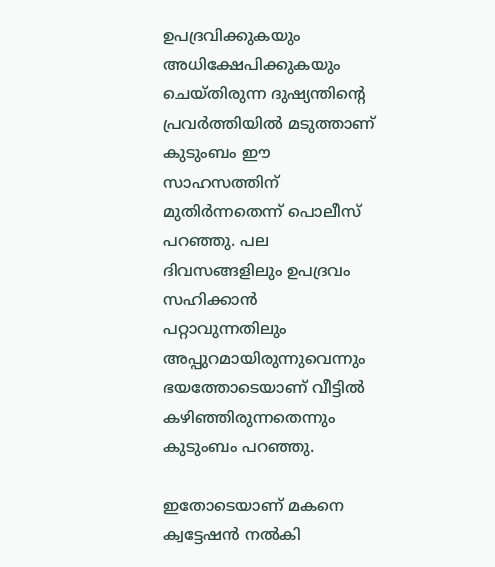ഉപദ്രവിക്കുകയും അധിക്ഷേപിക്കുകയും ചെയ്തിരുന്ന ദുഷ്യന്തിന്റെ പ്രവര്‍ത്തിയില്‍ മടുത്താണ് കുടുംബം ഈ സാഹസത്തിന് മുതിര്‍ന്നതെന്ന് പൊലീസ് പറഞ്ഞു. പല ദിവസങ്ങളിലും ഉപദ്രവം സഹിക്കാന്‍ പറ്റാവുന്നതിലും അപ്പുറമായിരുന്നുവെന്നും ഭയത്തോടെയാണ് വീട്ടില്‍ കഴിഞ്ഞിരുന്നതെന്നും കുടുംബം പറഞ്ഞു.

ഇതോടെയാണ് മകനെ ക്വട്ടേഷന്‍ നല്‍കി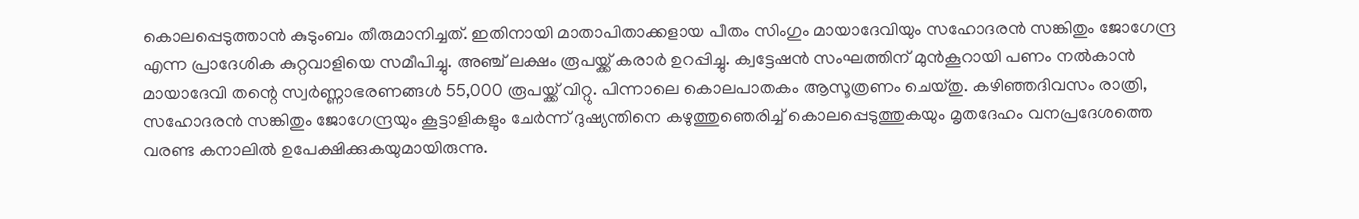കൊലപ്പെടുത്താന്‍ കുടുംബം തീരുമാനിച്ചത്. ഇതിനായി മാതാപിതാക്കളായ പീതം സിംഗും മായാദേവിയും സഹോദരന്‍ സങ്കിതും ജോഗേന്ദ്ര എന്ന പ്രാദേശിക കുറ്റവാളിയെ സമീപിച്ചു. അഞ്ച് ലക്ഷം രൂപയ്ക്ക് കരാര്‍ ഉറപ്പിച്ചു. ക്വട്ടേഷന്‍ സംഘത്തിന് മുന്‍കൂറായി പണം നല്‍കാന്‍ മായാദേവി തന്റെ സ്വര്‍ണ്ണാഭരണങ്ങള്‍ 55,000 രൂപയ്ക്ക് വിറ്റു. പിന്നാലെ കൊലപാതകം ആസൂത്രണം ചെയ്തു. കഴിഞ്ഞദിവസം രാത്രി, സഹോദരന്‍ സങ്കിതും ജോഗേന്ദ്രയും കൂട്ടാളികളും ചേര്‍ന്ന് ദുഷ്യന്തിനെ കഴുത്തുഞെരിച്ച് കൊലപ്പെടുത്തുകയും മൃതദേഹം വനപ്രദേശത്തെ വരണ്ട കനാലില്‍ ഉപേക്ഷിക്കുകയുമായിരുന്നു.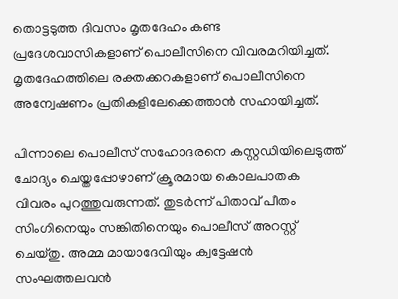തൊട്ടടുത്ത ദിവസം മൃതദേഹം കണ്ട പ്രദേശവാസികളാണ് പൊലീസിനെ വിവരമറിയിച്ചത്. മൃതദേഹത്തിലെ രക്തക്കറകളാണ് പൊലീസിനെ അന്വേഷണം പ്രതികളിലേക്കെത്താന്‍ സഹായിച്ചത്.

പിന്നാലെ പൊലീസ് സഹോദരനെ കസ്റ്റഡിയിലെടുത്ത് ചോദ്യം ചെയ്തപ്പോഴാണ് ക്രൂരമായ കൊലപാതക വിവരം പുറത്തുവരുന്നത്. തുടര്‍ന്ന് പിതാവ് പീതം സിംഗിനെയും സങ്കിതിനെയും പൊലീസ് അറസ്റ്റ് ചെയ്തു. അമ്മ മായാദേവിയും ക്വട്ടേഷന്‍ സംഘത്തലവന്‍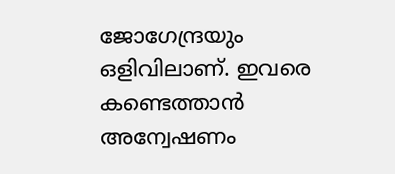ജോഗേന്ദ്രയും ഒളിവിലാണ്. ഇവരെ കണ്ടെത്താന്‍ അന്വേഷണം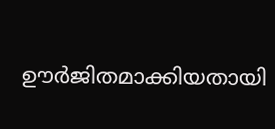ഊര്‍ജിതമാക്കിയതായി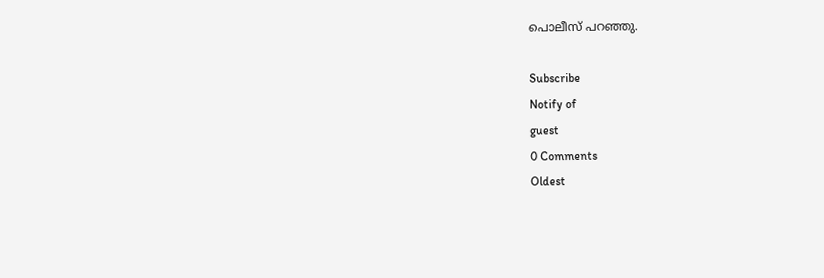പൊലീസ് പറഞ്ഞു.

Subscribe
Notify of
guest
0 Comments
Oldest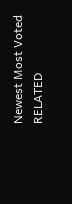Newest Most Voted
RELATED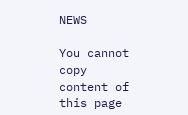NEWS

You cannot copy content of this page